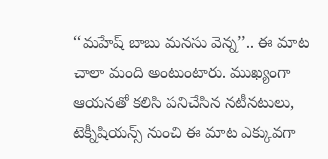‘‘మహేష్ బాబు మనసు వెన్న’’.. ఈ మాట చాలా మంది అంటుంటారు. ముఖ్యంగా ఆయనతో కలిసి పనిచేసిన నటీనటులు, టెక్నీషియన్స్ నుంచి ఈ మాట ఎక్కువగా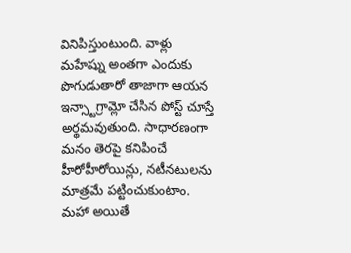వినిపిస్తుంటుంది. వాళ్లు మహేష్ను అంతగా ఎందుకు పొగుడుతారో తాజాగా ఆయన ఇన్స్టాగ్రామ్లో చేసిన పోస్ట్ చూస్తే అర్థమవుతుంది. సాధారణంగా మనం తెరపై కనిపించే హీరోహీరోయిన్లు, నటీనటులను మాత్రమే పట్టించుకుంటాం. మహా అయితే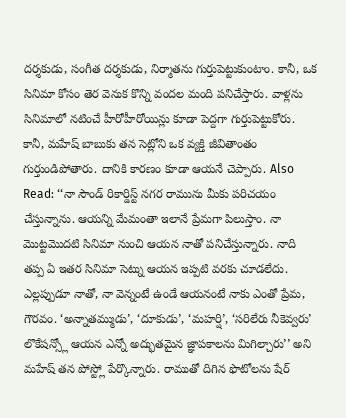దర్శకుడు, సంగీత దర్శకుడు, నిర్మాతను గుర్తుపెట్టుకుంటాం. కానీ, ఒక సినిమా కోసం తెర వెనుక కొన్ని వందల మంది పనిచేస్తారు. వాళ్లను సినిమాలో నటించే హీరోహీరోయిన్లు కూడా పెద్దగా గుర్తుపెట్టుకోరు. కానీ, మహేష్ బాబుకు తన సెట్లోని ఒక వ్యక్తి జీవితాంతం గుర్తుండిపోతారు. దానికి కారణం కూడా ఆయనే చెప్పారు. Also Read: ‘‘నా సౌండ్ రికార్డిస్ట్ నగర రామును మీకు పరిచయం చేస్తున్నాను. ఆయన్ని మేమంతా ఇలానే ప్రేమగా పిలుస్తాం. నా మొట్టమొదటి సినిమా నుంచి ఆయన నాతో పనిచేస్తున్నారు. నాది తప్ప ఏ ఇతర సినిమా సెట్ను ఆయన ఇప్పటి వరకు చూడలేదు. ఎల్లప్పుడూ నాతో, నా వెన్నంటే ఉండే ఆయనంటే నాకు ఎంతో ప్రేమ, గౌరవం. ‘అన్నాతమ్ముడు’, ‘దూకుడు’, ‘మహర్షి’, ‘సరిలేరు నీకెవ్వరు’ లొకేషన్స్లో ఆయన ఎన్నో అద్భుతమైన జ్ఞాపకాలను మిగిల్చారు’’ అని మహేష్ తన పోస్ట్లో పేర్కొన్నారు. రాముతో దిగిన ఫొటోలను షేర్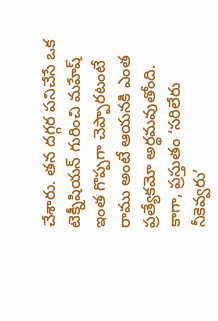చేశారు. తన దగ్గర పనిచేసే ఒక టెక్నీషియన్ గురించి మహేష్ ఇంత గొప్పగా చెప్పారటంటే రాము అంటే ఆయనకి ఎంత ప్రత్యేకమో అర్థమవుతోంది. కాగా, ప్రస్తుతం ‘సరిలేరు నీకెవ్వరు’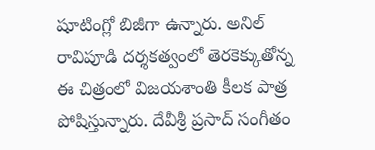షూటింగ్లో బిజీగా ఉన్నారు. అనిల్ రావిపూడి దర్శకత్వంలో తెరకెక్కుతోన్న ఈ చిత్రంలో విజయశాంతి కీలక పాత్ర పోషిస్తున్నారు. దేవీశ్రీ ప్రసాద్ సంగీతం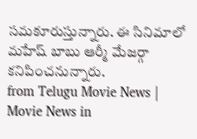సమకూరుస్తున్నారు. ఈ సినిమాలో మహేష్ బాబు ఆర్మీ మేజర్గా కనిపించనున్నారు.
from Telugu Movie News | Movie News in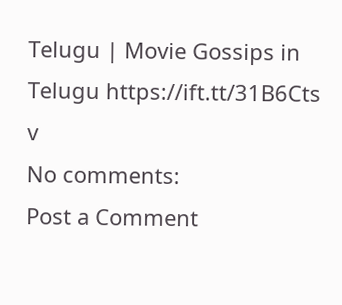Telugu | Movie Gossips in Telugu https://ift.tt/31B6Cts
v
No comments:
Post a Comment